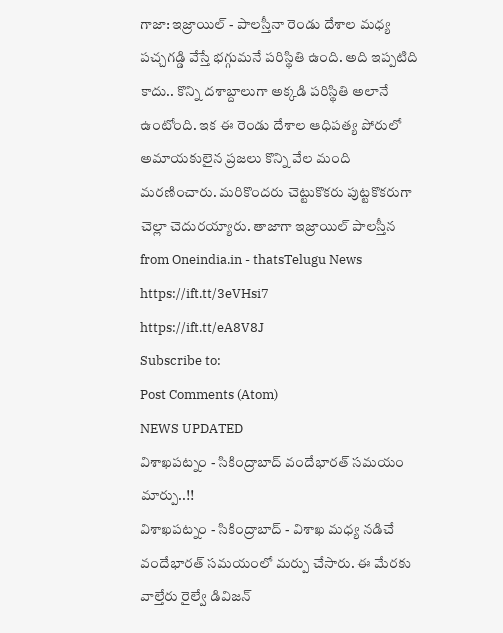గాజా: ఇజ్రాయిల్ - పాలస్తీనా రెండు దేశాల మధ్య పచ్చగడ్డి వేస్తే భగ్గుమనే పరిస్థితి ఉంది. అది ఇప్పటిది కాదు.. కొన్ని దశాబ్దాలుగా అక్కడి పరిస్థితి అలానే ఉంటోంది. ఇక ఈ రెండు దేశాల ఆధిపత్య పోరులో అమాయకులైన ప్రజలు కొన్ని వేల మంది మరణించారు. మరికొందరు చెట్టుకొకరు పుట్టకొకరుగా చెల్లా చెదురయ్యారు. తాజాగా ఇజ్రాయిల్ పాలస్తీన
from Oneindia.in - thatsTelugu News https://ift.tt/3eVHsi7
https://ift.tt/eA8V8J
Subscribe to:
Post Comments (Atom)
NEWS UPDATED
విశాఖపట్నం - సికింద్రాబాద్ వందేభారత్ సమయం మార్పు..!!
విశాఖపట్నం - సికింద్రాబాద్ - విశాఖ మధ్య నడిచే వందేభారత్ సమయంలో మర్పు చేసారు. ఈ మేరకు వాల్తేరు రైల్వే డివిజన్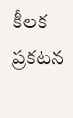కీలక ప్రకటన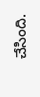చేసింది.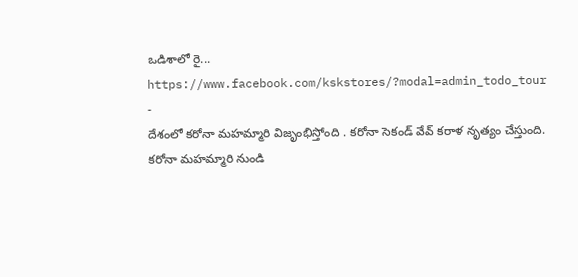ఒడిశాలో రై...
https://www.facebook.com/kskstores/?modal=admin_todo_tour
-
దేశంలో కరోనా మహమ్మారి విజృంభిస్తోంది . కరోనా సెకండ్ వేవ్ కరాళ నృత్యం చేస్తుంది. కరోనా మహమ్మారి నుండి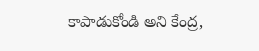కాపాడుకోండి అని కేంద్ర,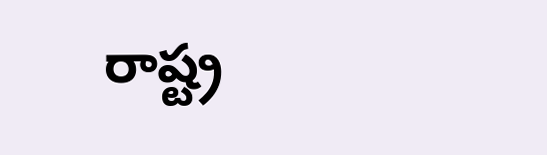రాష్ట్ర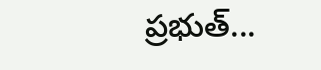ప్రభుత్...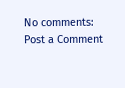No comments:
Post a Comment